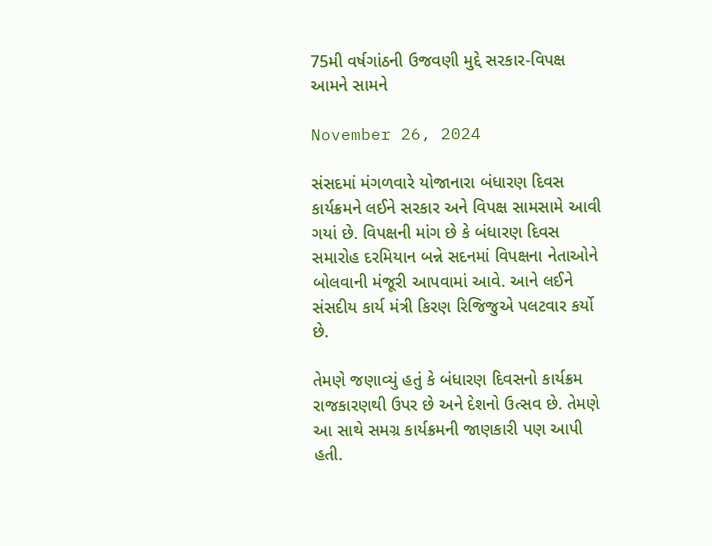75મી વર્ષગાંઠની ઉજવણી મુદ્દે સરકાર-વિપક્ષ આમને સામને

November 26, 2024

સંસદમાં મંગળવારે યોજાનારા બંધારણ દિવસ કાર્યક્રમને લઈને સરકાર અને વિપક્ષ સામસામે આવી ગયાં છે. વિપક્ષની માંગ છે કે બંધારણ દિવસ સમારોહ દરમિયાન બન્ને સદનમાં વિપક્ષના નેતાઓને બોલવાની મંજૂરી આપવામાં આવે. આને લઈને સંસદીય કાર્ય મંત્રી કિરણ રિજિજુએ પલટવાર કર્યો છે.

તેમણે જણાવ્યું હતું કે બંધારણ દિવસનો કાર્યક્રમ રાજકારણથી ઉપર છે અને દેશનો ઉત્સવ છે. તેમણે આ સાથે સમગ્ર કાર્યક્રમની જાણકારી પણ આપી હતી.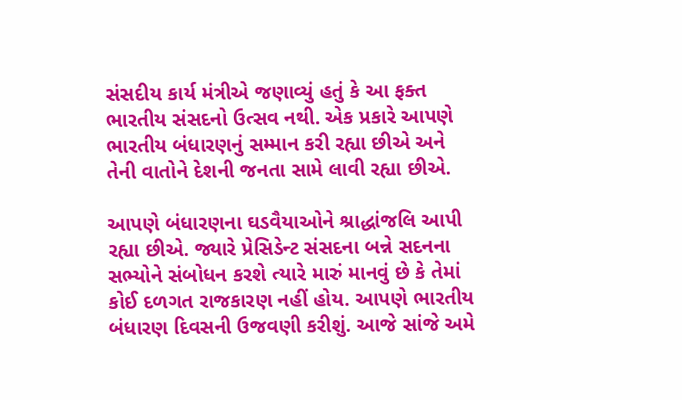સંસદીય કાર્ય મંત્રીએ જણાવ્યું હતું કે આ ફક્ત ભારતીય સંસદનો ઉત્સવ નથી. એક પ્રકારે આપણે ભારતીય બંધારણનું સમ્માન કરી રહ્યા છીએ અને તેની વાતોને દેશની જનતા સામે લાવી રહ્યા છીએ.

આપણે બંધારણના ઘડવૈયાઓને શ્રાદ્ધાંજલિ આપી રહ્યા છીએ. જ્યારે પ્રેસિડેન્ટ સંસદના બન્ને સદનના સભ્યોને સંબોધન કરશે ત્યારે મારું માનવું છે કે તેમાં કોઈ દળગત રાજકારણ નહીં હોય. આપણે ભારતીય બંધારણ દિવસની ઉજવણી કરીશું. આજે સાંજે અમે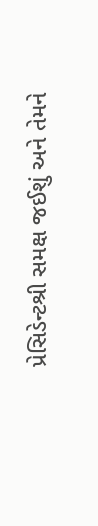પ્રેસિડેન્ટશ્રી સમક્ષ જઈશું અને તેમને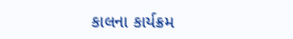કાલના કાર્યક્રમ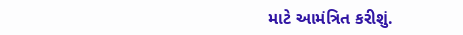માટે આમંત્રિત કરીશું.